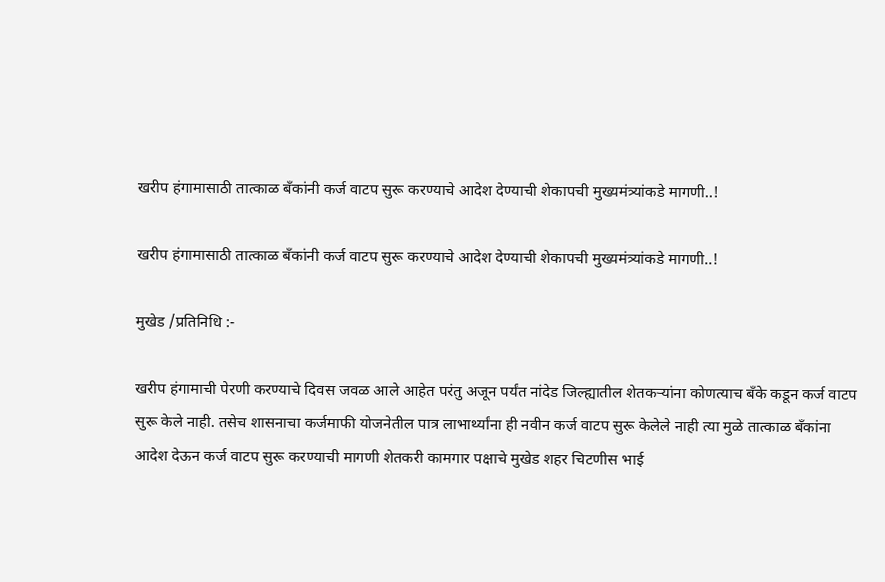खरीप हंगामासाठी तात्काळ बँकांनी कर्ज वाटप सुरू करण्याचे आदेश देण्याची शेकापची मुख्यमंत्र्यांकडे मागणी..!

खरीप हंगामासाठी तात्काळ बँकांनी कर्ज वाटप सुरू करण्याचे आदेश देण्याची शेकापची मुख्यमंत्र्यांकडे मागणी..!

मुखेड /प्रतिनिधि :-

खरीप हंगामाची पेरणी करण्याचे दिवस जवळ आले आहेत परंतु अजून पर्यंत नांदेड जिल्ह्यातील शेतकऱ्यांना कोणत्याच बँके कडून कर्ज वाटप सुरू केले नाही. तसेच शासनाचा कर्जमाफी योजनेतील पात्र लाभार्थ्यांना ही नवीन कर्ज वाटप सुरू केलेले नाही त्या मुळे तात्काळ बँकांना आदेश देऊन कर्ज वाटप सुरू करण्याची मागणी शेतकरी कामगार पक्षाचे मुखेड शहर चिटणीस भाई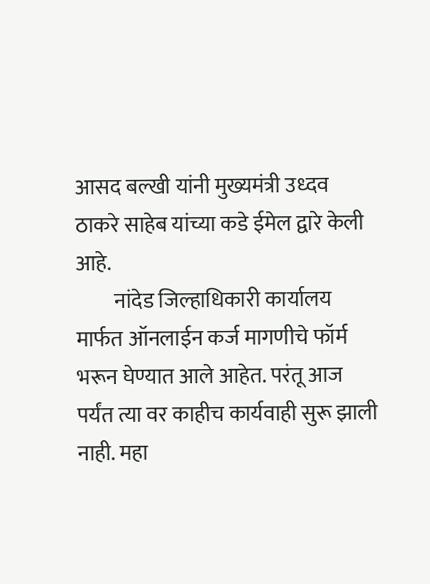आसद बल्खी यांनी मुख्यमंत्री उध्दव ठाकरे साहेब यांच्या कडे ईमेल द्वारे केली आहे.
         नांदेड जिल्हाधिकारी कार्यालय मार्फत ऑनलाईन कर्ज मागणीचे फॉर्म भरून घेण्यात आले आहेत. परंतू आज पर्यंत त्या वर काहीच कार्यवाही सुरू झाली नाही. महा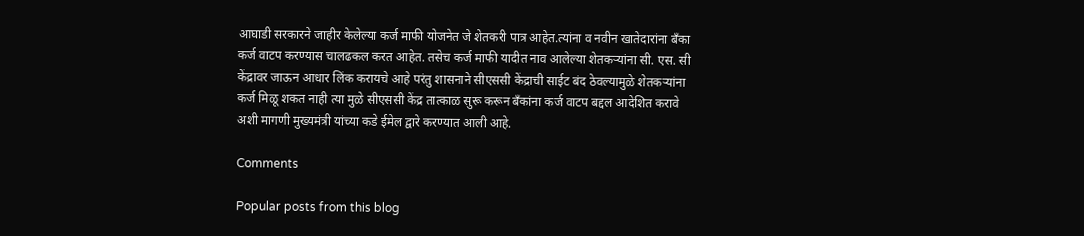आघाडी सरकारने जाहीर केलेल्या कर्ज माफी योजनेत जे शेतकरी पात्र आहेत.त्यांना व नवीन खातेदारांना बँका कर्ज वाटप करण्यास चालढकल करत आहेत. तसेच कर्ज माफी यादीत नाव आलेल्या शेतकऱ्यांना सी. एस. सी केंद्रावर जाऊन आधार लिंक करायचे आहे परंतु शासनाने सीएससी केंद्राची साईट बंद ठेवल्यामुळे शेतकऱ्यांना कर्ज मिळू शकत नाही त्या मुळे सीएससी केंद्र तात्काळ सुरू करून बँकांना कर्ज वाटप बद्दल आदेशित करावे अशी मागणी मुख्यमंत्री यांच्या कडे ईमेल द्वारे करण्यात आली आहे.

Comments

Popular posts from this blog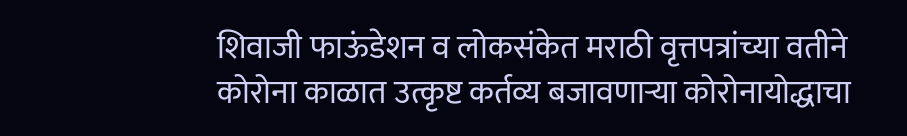शिवाजी फाऊंडेशन व लोकसंकेत मराठी वृत्तपत्रांच्या वतीने कोरोना काळात उत्कृष्ट कर्तव्य बजावणाऱ्या कोरोनायोद्धाचा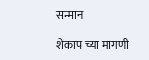सन्मान

शेकाप च्या मागणी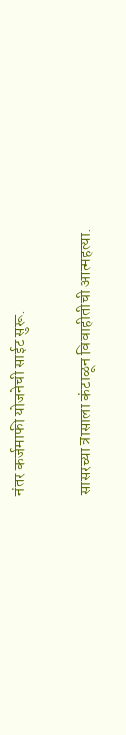नंतर कर्जमाफी योजनेची साईट सुरू.

सासरच्या त्रासाला कंटाळून विवाहीतीची आत्महत्या.